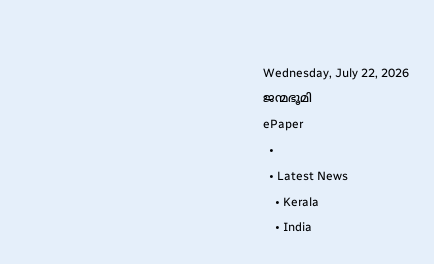Wednesday, July 22, 2026
ജന്മഭൂമി
ePaper
  •
  • Latest News
    • Kerala
    • India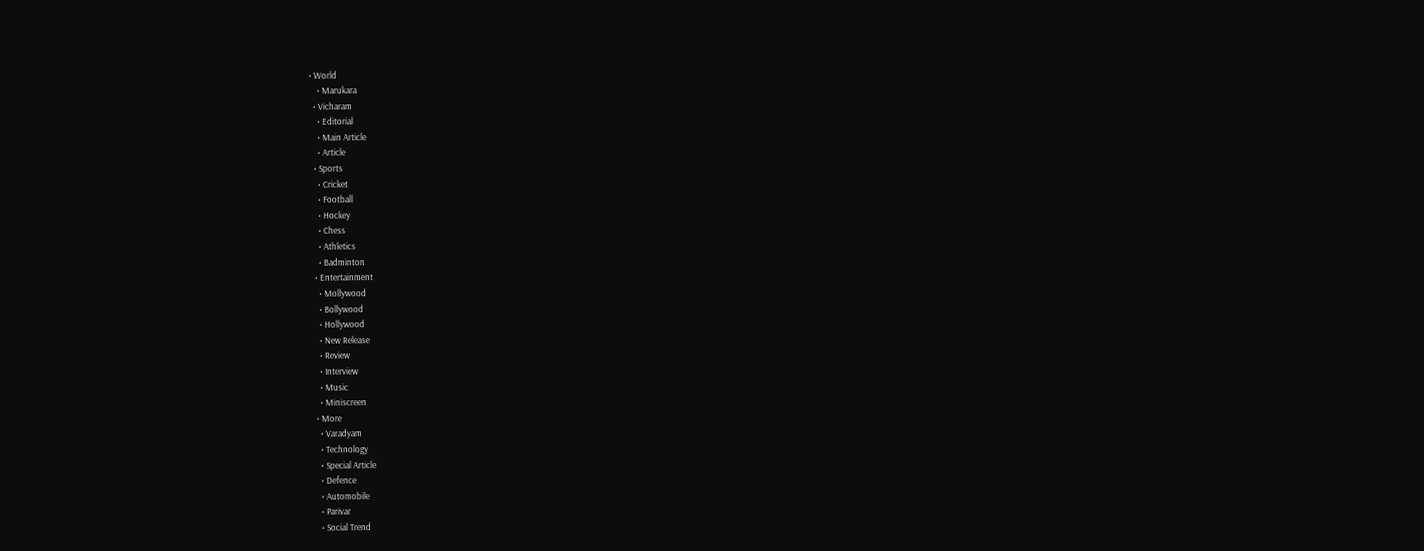• World
    • Marukara
  • Vicharam
    • Editorial
    • Main Article
    • Article
  • Sports
    • Cricket
    • Football
    • Hockey
    • Chess
    • Athletics
    • Badminton
  • Entertainment
    • Mollywood
    • Bollywood
    • Hollywood
    • New Release
    • Review
    • Interview
    • Music
    • Miniscreen
  • More
    • Varadyam
    • Technology
    • Special Article
    • Defence
    • Automobile
    • Parivar
    • Social Trend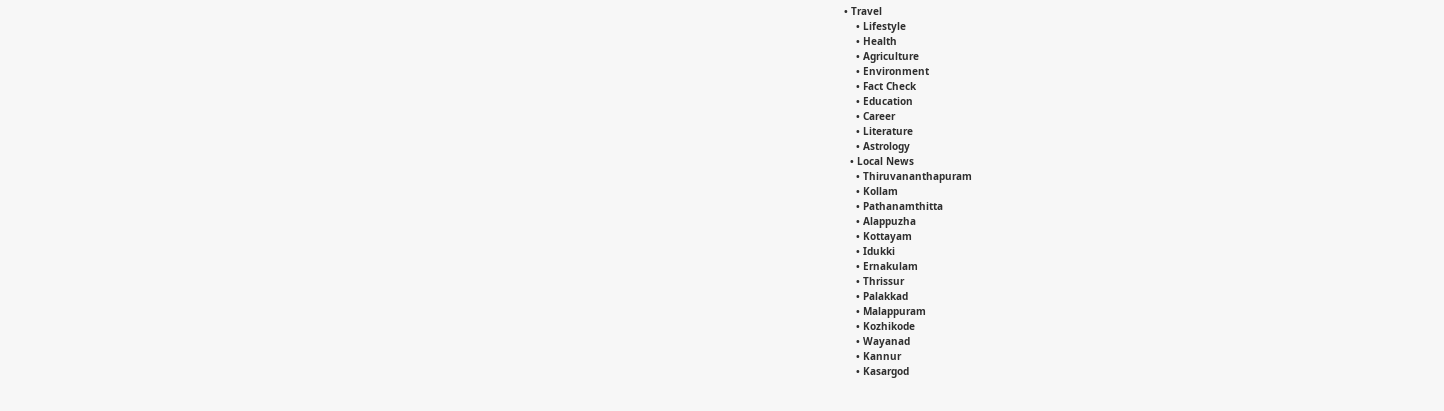• Travel
    • Lifestyle
    • Health
    • Agriculture
    • Environment
    • Fact Check
    • Education
    • Career
    • Literature
    • Astrology
  • Local News
    • Thiruvananthapuram
    • Kollam
    • Pathanamthitta
    • Alappuzha
    • Kottayam
    • Idukki
    • Ernakulam
    • Thrissur
    • Palakkad
    • Malappuram
    • Kozhikode
    • Wayanad
    • Kannur
    • Kasargod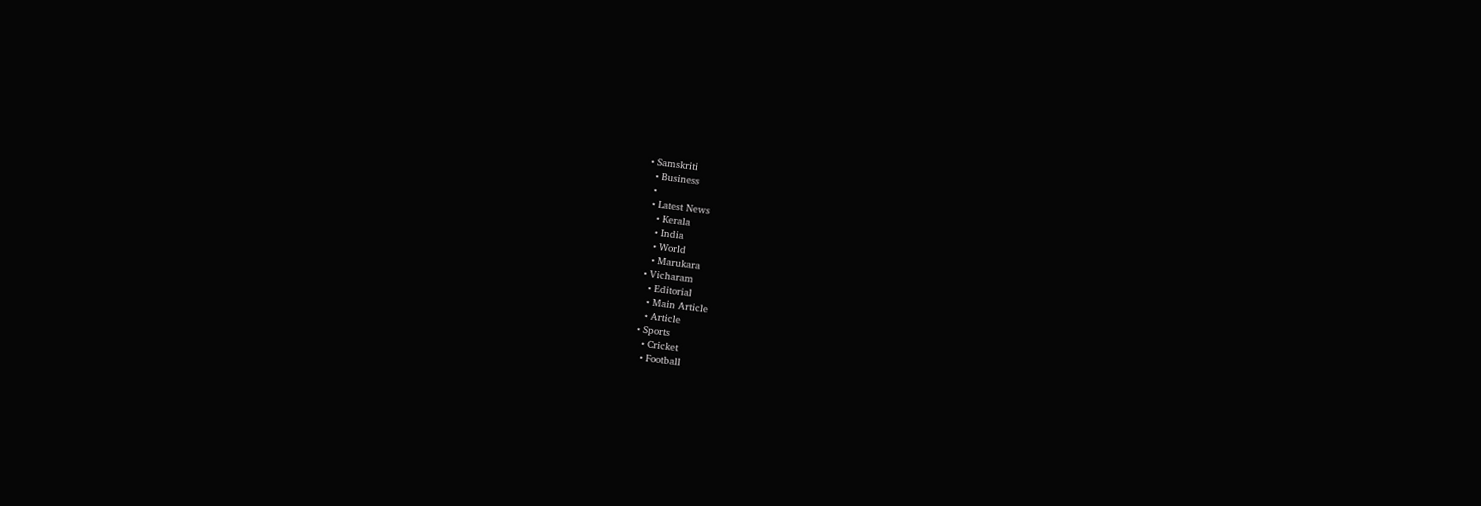• Samskriti
  • Business
  •
  • Latest News
    • Kerala
    • India
    • World
    • Marukara
  • Vicharam
    • Editorial
    • Main Article
    • Article
  • Sports
    • Cricket
    • Football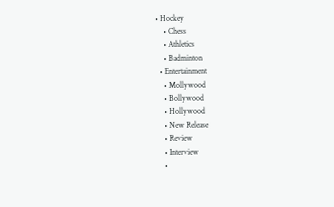• Hockey
    • Chess
    • Athletics
    • Badminton
  • Entertainment
    • Mollywood
    • Bollywood
    • Hollywood
    • New Release
    • Review
    • Interview
    •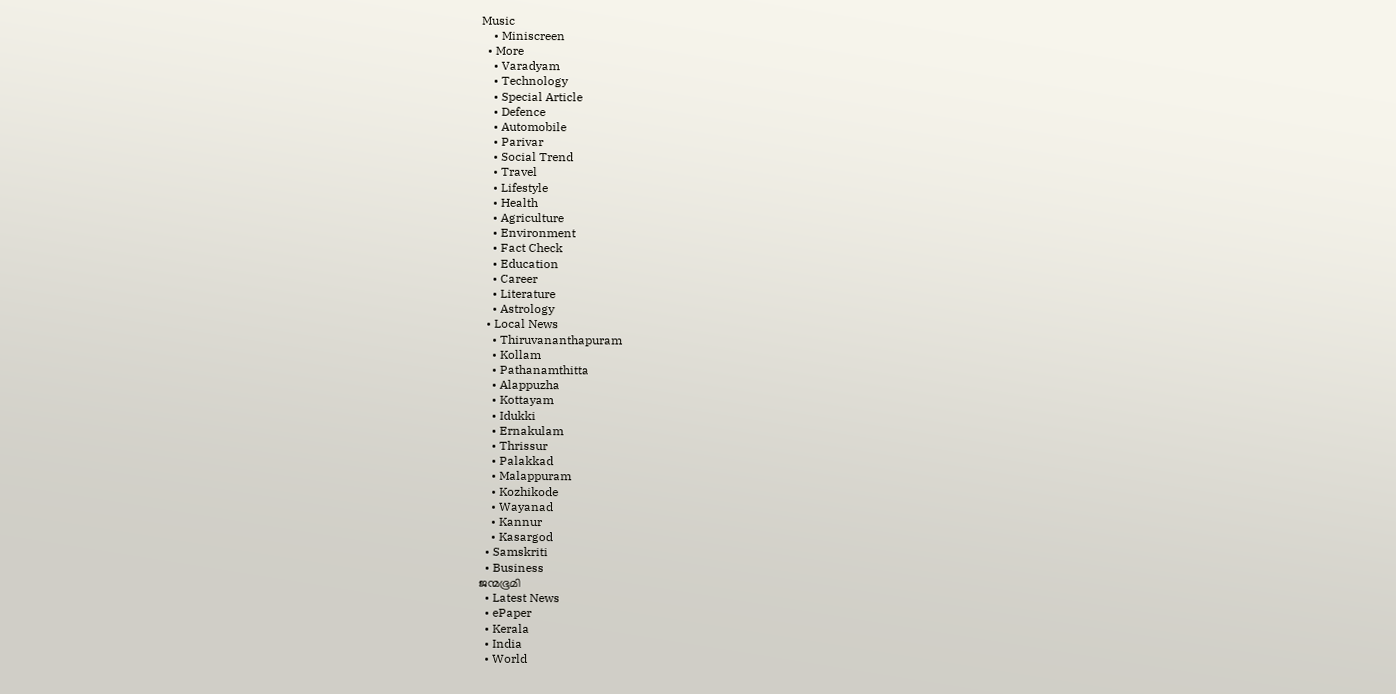Music
    • Miniscreen
  • More
    • Varadyam
    • Technology
    • Special Article
    • Defence
    • Automobile
    • Parivar
    • Social Trend
    • Travel
    • Lifestyle
    • Health
    • Agriculture
    • Environment
    • Fact Check
    • Education
    • Career
    • Literature
    • Astrology
  • Local News
    • Thiruvananthapuram
    • Kollam
    • Pathanamthitta
    • Alappuzha
    • Kottayam
    • Idukki
    • Ernakulam
    • Thrissur
    • Palakkad
    • Malappuram
    • Kozhikode
    • Wayanad
    • Kannur
    • Kasargod
  • Samskriti
  • Business
ജന്മഭൂമി
  • Latest News
  • ePaper
  • Kerala
  • India
  • World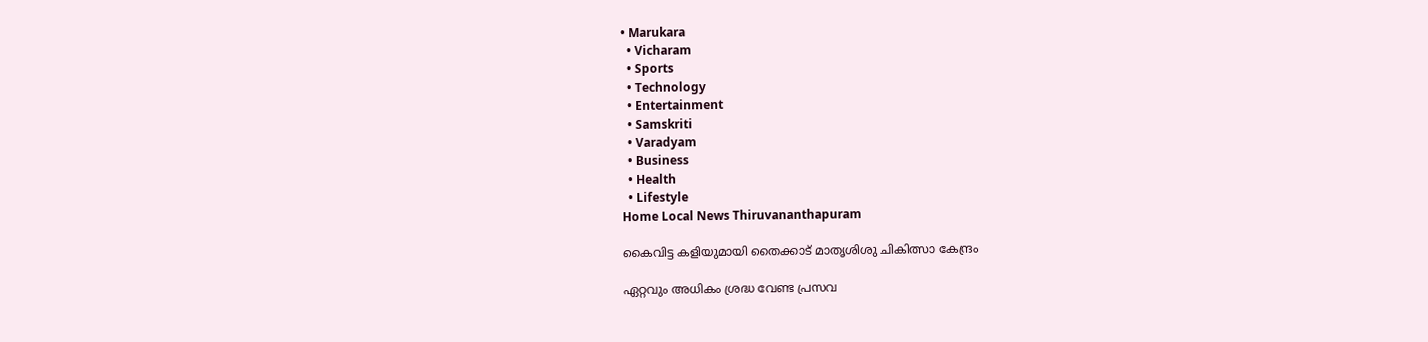• Marukara
  • Vicharam
  • Sports
  • Technology
  • Entertainment
  • Samskriti
  • Varadyam
  • Business
  • Health
  • Lifestyle
Home Local News Thiruvananthapuram

കൈവിട്ട കളിയുമായി തൈക്കാട് മാതൃശിശു ചികിത്സാ കേന്ദ്രം

ഏറ്റവും അധികം ശ്രദ്ധ വേണ്ട പ്രസവ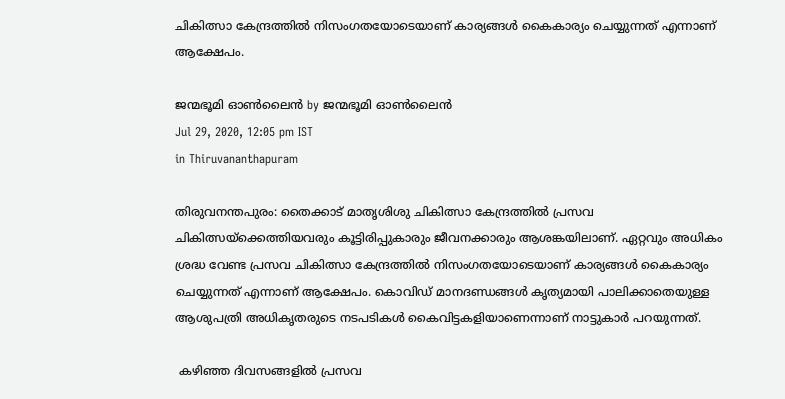ചികിത്സാ കേന്ദ്രത്തില്‍ നിസംഗതയോടെയാണ് കാര്യങ്ങള്‍ കൈകാര്യം ചെയ്യുന്നത് എന്നാണ് ആക്ഷേപം.

ജന്മഭൂമി ഓണ്‍ലൈന്‍ by ജന്മഭൂമി ഓണ്‍ലൈന്‍
Jul 29, 2020, 12:05 pm IST
in Thiruvananthapuram

തിരുവനന്തപുരം: തൈക്കാട് മാതൃശിശു ചികിത്സാ കേന്ദ്രത്തില്‍ പ്രസവ ചികിത്സയ്‌ക്കെത്തിയവരും കൂട്ടിരിപ്പുകാരും ജീവനക്കാരും ആശങ്കയിലാണ്. ഏറ്റവും അധികം ശ്രദ്ധ വേണ്ട പ്രസവ ചികിത്സാ കേന്ദ്രത്തില്‍ നിസംഗതയോടെയാണ് കാര്യങ്ങള്‍ കൈകാര്യം ചെയ്യുന്നത് എന്നാണ് ആക്ഷേപം. കൊവിഡ് മാനദണ്ഡങ്ങള്‍ കൃത്യമായി പാലിക്കാതെയുള്ള ആശുപത്രി അധികൃതരുടെ നടപടികള്‍ കൈവിട്ടകളിയാണെന്നാണ് നാട്ടുകാര്‍ പറയുന്നത്.

 കഴിഞ്ഞ ദിവസങ്ങളില്‍ പ്രസവ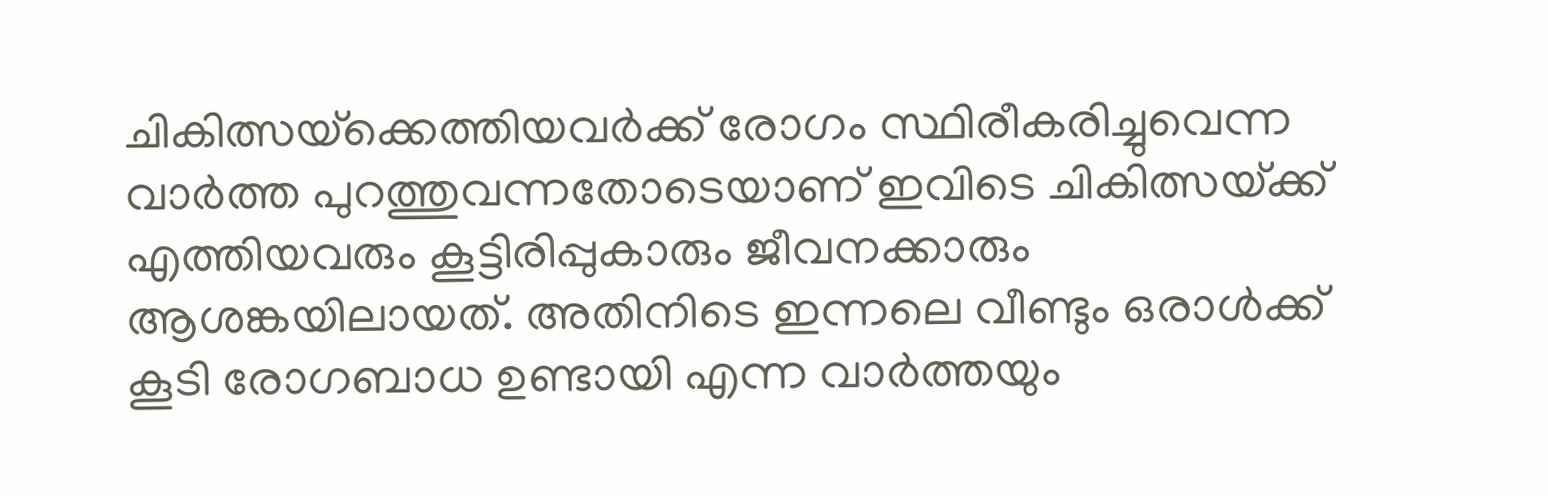ചികിത്സയ്‌ക്കെത്തിയവര്‍ക്ക് രോഗം സ്ഥിരീകരിച്ചുവെന്ന വാര്‍ത്ത പുറത്തുവന്നതോടെയാണ് ഇവിടെ ചികിത്സയ്‌ക്ക് എത്തിയവരും കൂട്ടിരിപ്പുകാരും ജീവനക്കാരും ആശങ്കയിലായത്. അതിനിടെ ഇന്നലെ വീണ്ടും ഒരാള്‍ക്ക് കൂടി രോഗബാധ ഉണ്ടായി എന്ന വാര്‍ത്തയും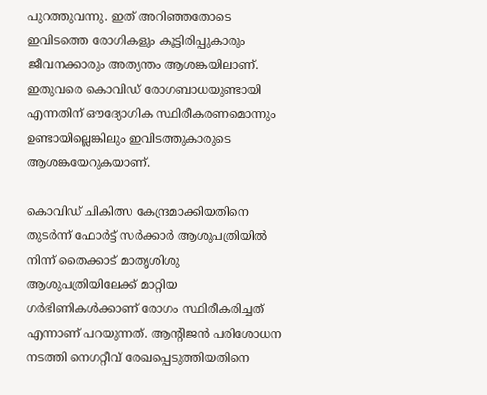പുറത്തുവന്നു. ഇത് അറിഞ്ഞതോടെ ഇവിടത്തെ രോഗികളും കൂട്ടിരിപ്പുകാരും ജീവനക്കാരും അത്യന്തം ആശങ്കയിലാണ്. ഇതുവരെ കൊവിഡ് രോഗബാധയുണ്ടായി എന്നതിന് ഔദ്യോഗിക സ്ഥിരീകരണമൊന്നും ഉണ്ടായില്ലെങ്കിലും ഇവിടത്തുകാരുടെ ആശങ്കയേറുകയാണ്.

കൊവിഡ് ചികിത്സ കേന്ദ്രമാക്കിയതിനെ തുടര്‍ന്ന് ഫോര്‍ട്ട് സര്‍ക്കാര്‍ ആശുപത്രിയില്‍ നിന്ന് തൈക്കാട് മാതൃശിശു ആശുപത്രിയിലേക്ക് മാറ്റിയ ഗര്‍ഭിണികള്‍ക്കാണ് രോഗം സ്ഥിരീകരിച്ചത് എന്നാണ് പറയുന്നത്. ആന്റിജന്‍ പരിശോധന നടത്തി നെഗറ്റീവ് രേഖപ്പെടുത്തിയതിനെ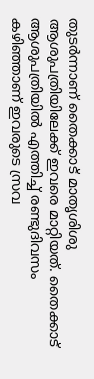തുടര്‍ന്നാണ് തൈക്കാട് മാതൃശിശു ആശുപത്രിയിലേക്ക് ഇവരെ മാറ്റിയത്. തൈക്കാട് ആശുപത്രിയില്‍ എത്തിച്ച് രണ്ടുദിവസം കഴിഞ്ഞാണ് ഇവരുടെ സ്രവ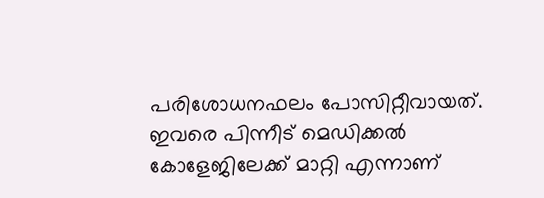പരിശോധനഫലം പോസിറ്റീവായത്. ഇവരെ പിന്നീട് മെഡിക്കല്‍ കോളേജിലേക്ക് മാറ്റി എന്നാണ്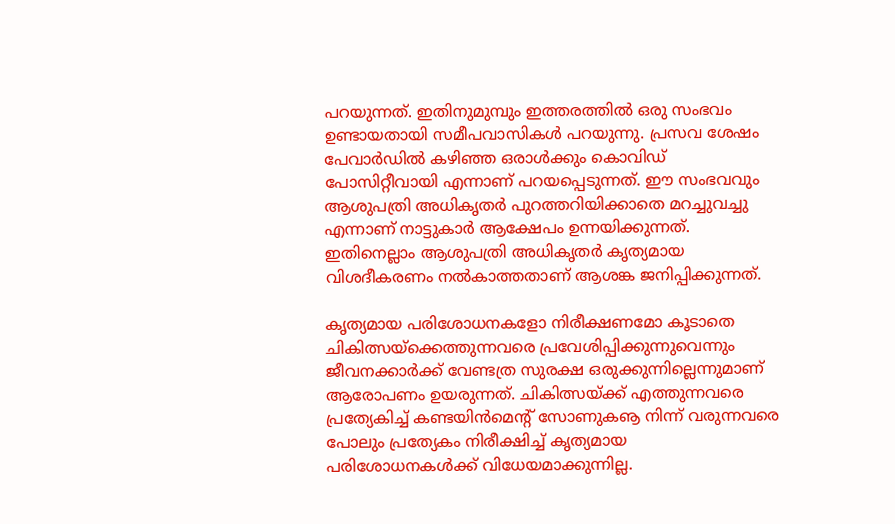പറയുന്നത്. ഇതിനുമുമ്പും ഇത്തരത്തില്‍ ഒരു സംഭവം ഉണ്ടായതായി സമീപവാസികള്‍ പറയുന്നു. പ്രസവ ശേഷം പേവാര്‍ഡില്‍ കഴിഞ്ഞ ഒരാള്‍ക്കും കൊവിഡ് പോസിറ്റീവായി എന്നാണ് പറയപ്പെടുന്നത്. ഈ സംഭവവും ആശുപത്രി അധികൃതര്‍ പുറത്തറിയിക്കാതെ മറച്ചുവച്ചു എന്നാണ് നാട്ടുകാര്‍ ആക്ഷേപം ഉന്നയിക്കുന്നത്. ഇതിനെല്ലാം ആശുപത്രി അധികൃതര്‍ കൃത്യമായ വിശദീകരണം നല്‍കാത്തതാണ് ആശങ്ക ജനിപ്പിക്കുന്നത്.

കൃത്യമായ പരിശോധനകളോ നിരീക്ഷണമോ കൂടാതെ ചികിത്സയ്‌ക്കെത്തുന്നവരെ പ്രവേശിപ്പിക്കുന്നുവെന്നും ജീവനക്കാര്‍ക്ക് വേണ്ടത്ര സുരക്ഷ ഒരുക്കുന്നില്ലെന്നുമാണ് ആരോപണം ഉയരുന്നത്. ചികിത്സയ്‌ക്ക് എത്തുന്നവരെ പ്രത്യേകിച്ച് കണ്ടയിന്‍മെന്റ് സോണുകൡ നിന്ന് വരുന്നവരെ പോലും പ്രത്യേകം നിരീക്ഷിച്ച് കൃത്യമായ പരിശോധനകള്‍ക്ക് വിധേയമാക്കുന്നില്ല.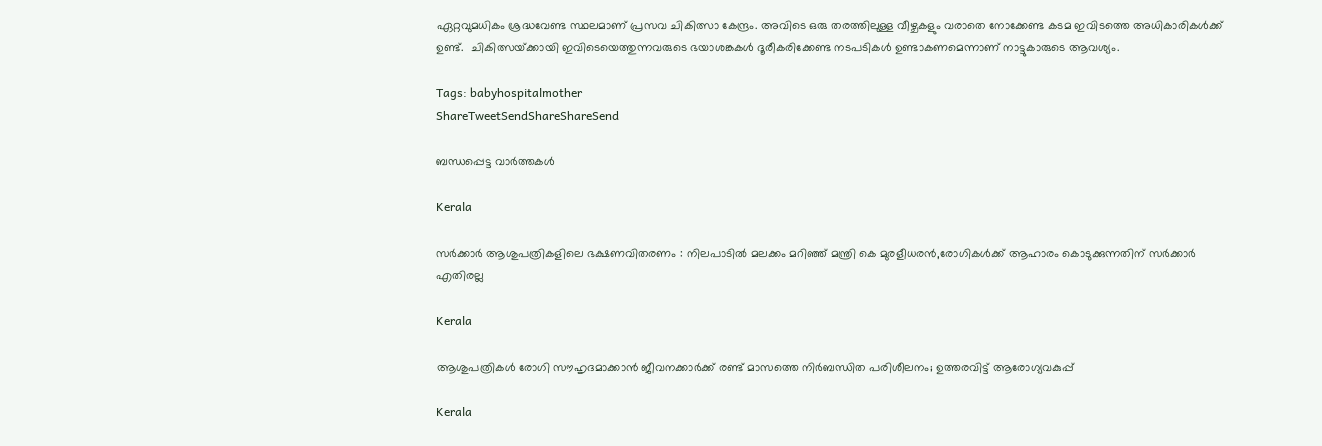ഏറ്റവുമധികം ശ്രദ്ധവേണ്ട സ്ഥലമാണ് പ്രസവ ചികിത്സാ കേന്ദ്രം. അവിടെ ഒരു തരത്തിലുള്ള വീഴ്ചകളും വരാതെ നോക്കേണ്ട കടമ ഇവിടത്തെ അധികാരികള്‍ക്ക് ഉണ്ട്.  ചികിത്സയ്‌ക്കായി ഇവിടെയെത്തുന്നവരുടെ ഭയാശങ്കകള്‍ ദൂരീകരിക്കേണ്ട നടപടികള്‍ ഉണ്ടാകണമെന്നാണ് നാട്ടുകാരുടെ ആവശ്യം.

Tags: babyhospitalmother
ShareTweetSendShareShareSend

ബന്ധപ്പെട്ട വാര്‍ത്തകള്‍

Kerala

സര്‍ക്കാര്‍ ആശുപത്രികളിലെ ഭക്ഷണവിതരണം : നിലപാടില്‍ മലക്കം മറിഞ്ഞ് മന്ത്രി കെ മുരളീധരന്‍,രോഗികള്‍ക്ക് ആഹാരം കൊടുക്കുന്നതിന് സര്‍ക്കാര്‍ എതിരല്ല

Kerala

ആശുപത്രികൾ രോഗി സൗഹൃദമാക്കാൻ ജീവനക്കാർക്ക് രണ്ട് മാസത്തെ നിർബന്ധിത പരിശീലനം; ഉത്തരവിട്ട് ആരോഗ്യവകുപ്പ്

Kerala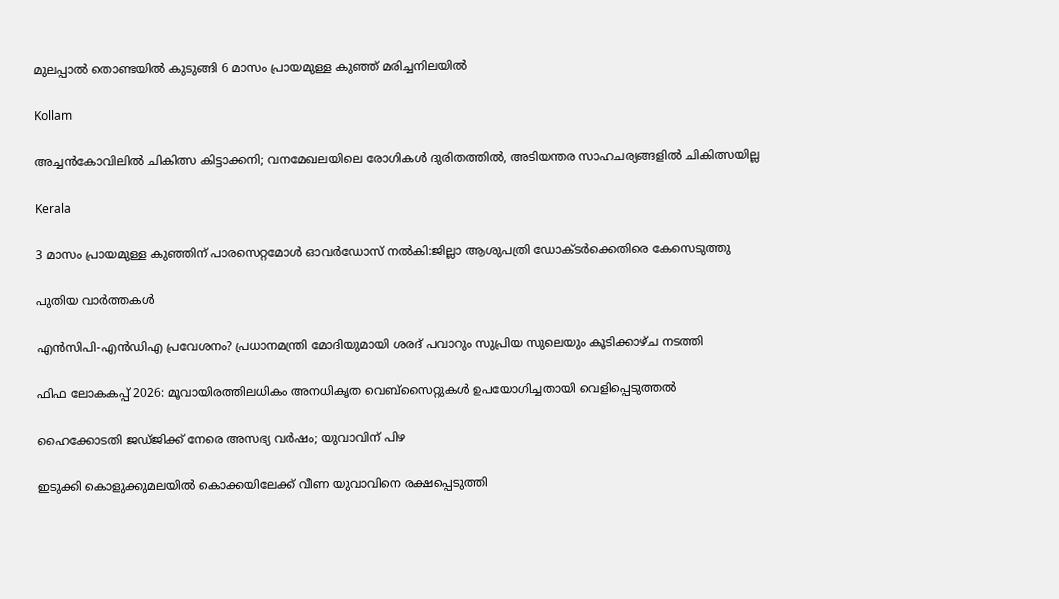മുലപ്പാല്‍ തൊണ്ടയില്‍ കുടുങ്ങി 6 മാസം പ്രായമുള്ള കുഞ്ഞ് മരിച്ചനിലയില്‍

Kollam

അച്ചന്‍കോവിലില്‍ ചികിത്സ കിട്ടാക്കനി; വനമേഖലയിലെ രോഗികള്‍ ദുരിതത്തില്‍, അടിയന്തര സാഹചര്യങ്ങളില്‍ ചികിത്സയില്ല

Kerala

3 മാസം പ്രായമുള്ള കുഞ്ഞിന് പാരസെറ്റമോള്‍ ഓവര്‍ഡോസ് നല്‍കി:ജില്ലാ ആശുപത്രി ഡോക്ടര്‍ക്കെതിരെ കേസെടുത്തു

പുതിയ വാര്‍ത്തകള്‍

എൻസിപി-എൻഡിഎ പ്രവേശനം? പ്രധാനമന്ത്രി മോദിയുമായി ശരദ് പവാറും സുപ്രിയ സുലെയും കൂടിക്കാഴ്ച നടത്തി

ഫിഫ ലോകകപ്പ് 2026: മൂവായിരത്തിലധികം അനധികൃത വെബ്‌സൈറ്റുകള്‍ ഉപയോഗിച്ചതായി വെളിപ്പെടുത്തല്‍

ഹൈക്കോടതി ജഡ്ജിക്ക് നേരെ അസഭ്യ വര്‍ഷം; യുവാവിന് പിഴ

ഇടുക്കി കൊളുക്കുമലയില്‍ കൊക്കയിലേക്ക് വീണ യുവാവിനെ രക്ഷപ്പെടുത്തി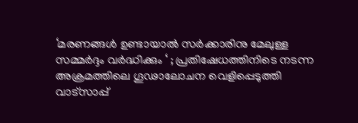‘മരണങ്ങൾ ഉണ്ടായാൽ സർക്കാരിനു മേലുള്ള സമ്മർദ്ദം വർദ്ധിക്കും ‘ ; പ്രതിഷേധത്തിനിടെ നടന്ന അക്രമത്തിലെ ഗൂഢാലോചന വെളിപ്പെടുത്തി വാട്സാപ്പ്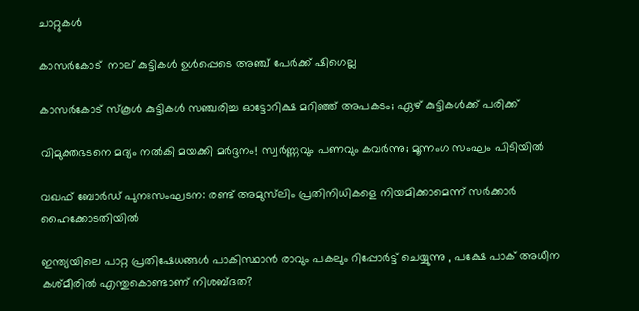ചാറ്റുകൾ

കാസര്‍കോട്  നാല് കുട്ടികള്‍ ഉള്‍പ്പെടെ അഞ്ച് പേര്‍ക്ക് ഷിഗെല്ല

കാസർകോട് സ്‌കൂൾ കുട്ടികൾ സഞ്ചരിച്ച ഓട്ടോറിക്ഷ മറിഞ്ഞ് അപകടം; ഏഴ് കുട്ടികള്‍ക്ക് പരിക്ക്

വിമുക്തഭടനെ മദ്യം നൽകി മയക്കി മർദ്ദനം! സ്വർണ്ണവും പണവും കവർന്നു; മൂന്നംഗ സംഘം പിടിയിൽ

വഖഫ് ബോർഡ് പുനഃസംഘടന: രണ്ട് അമുസ്‌ലിം പ്രതിനിധികളെ നിയമിക്കാമെന്ന് സർക്കാർ ഹൈക്കോടതിയിൽ

ഇന്ത്യയിലെ പാറ്റ പ്രതിഷേധങ്ങൾ പാകിസ്ഥാൻ രാവും പകലും റിപ്പോർട്ട് ചെയ്യുന്നു , പക്ഷേ പാക് അധീന കശ്മീരിൽ എന്തുകൊണ്ടാണ് നിശബ്ദത?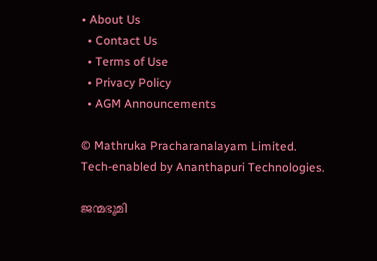• About Us
  • Contact Us
  • Terms of Use
  • Privacy Policy
  • AGM Announcements

© Mathruka Pracharanalayam Limited.
Tech-enabled by Ananthapuri Technologies.

ജന്മഭൂമി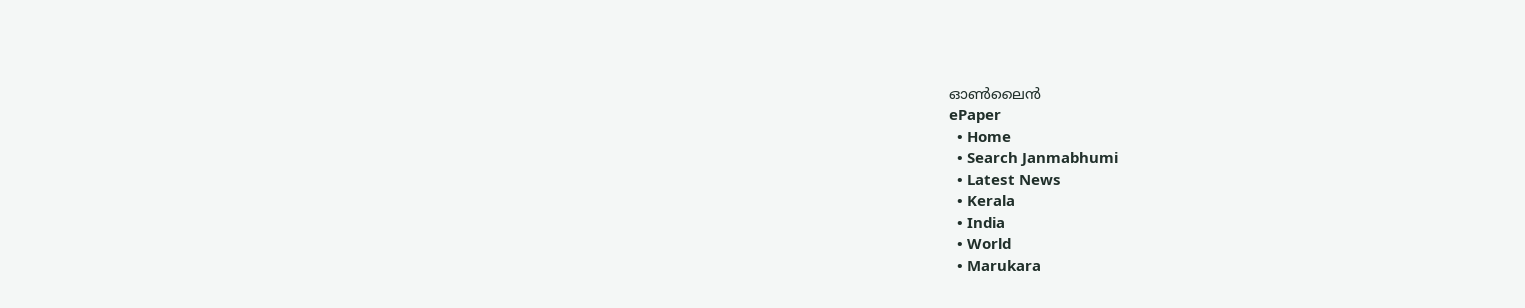ഓണ്‍ലൈന്‍
ePaper
  • Home
  • Search Janmabhumi
  • Latest News
  • Kerala
  • India
  • World
  • Marukara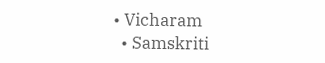• Vicharam
  • Samskriti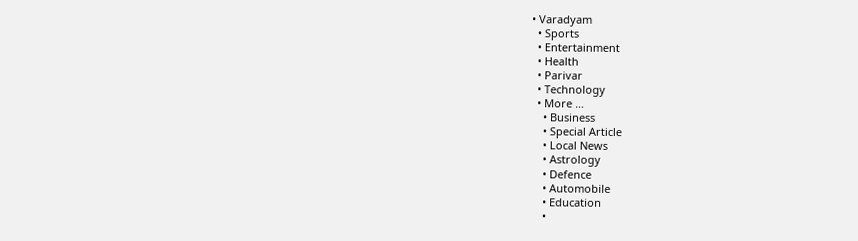• Varadyam
  • Sports
  • Entertainment
  • Health
  • Parivar
  • Technology
  • More …
    • Business
    • Special Article
    • Local News
    • Astrology
    • Defence
    • Automobile
    • Education
    •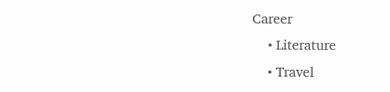Career
    • Literature
    • Travel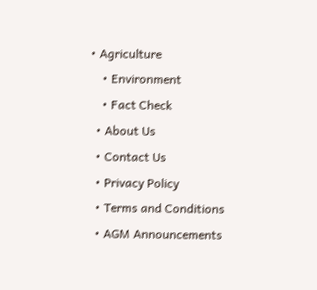• Agriculture
    • Environment
    • Fact Check
  • About Us
  • Contact Us
  • Privacy Policy
  • Terms and Conditions
  • AGM Announcements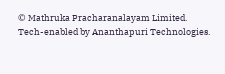© Mathruka Pracharanalayam Limited.
Tech-enabled by Ananthapuri Technologies.